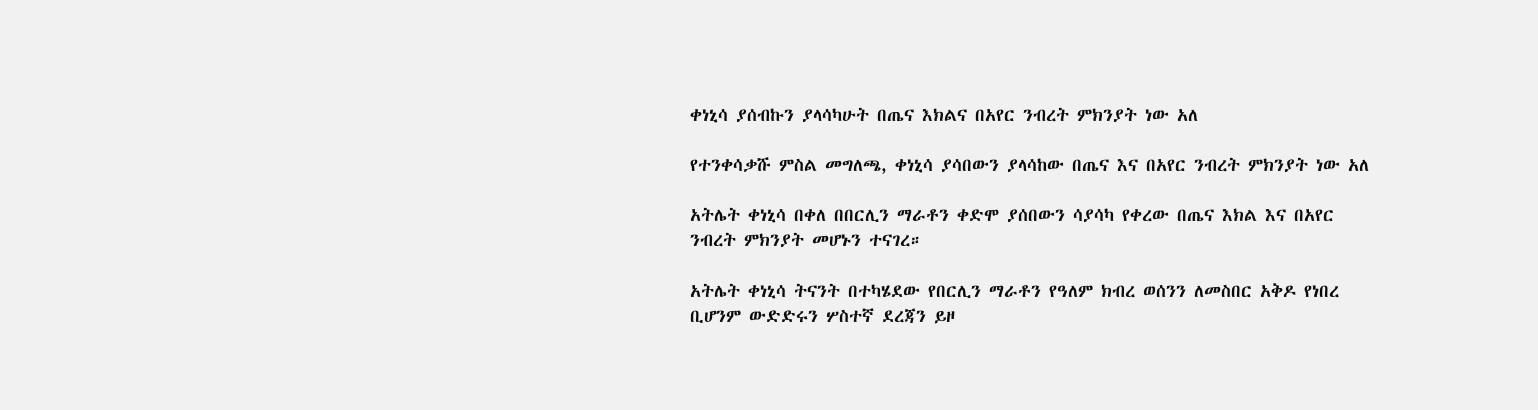ቀነኒሳ ያሰብኩን ያላሳካሁት በጤና እክልና በአየር ንብረት ምክንያት ነው አለ

የተንቀሳቃሹ ምስል መግለጫ, ቀነኒሳ ያሳበውን ያላሳከው በጤና እና በአየር ንብረት ምክንያት ነው አለ

አትሌት ቀነኒሳ በቀለ በበርሊን ማራቶን ቀድሞ ያሰበውን ሳያሳካ የቀረው በጤና እክል እና በአየር ንብረት ምክንያት መሆኑን ተናገረ።

አትሌት ቀነኒሳ ትናንት በተካሄደው የበርሊን ማራቶን የዓለም ክብረ ወሰንን ለመስበር አቅዶ የነበረ ቢሆንም ውድድሩን ሦስተኛ ደረጃን ይዞ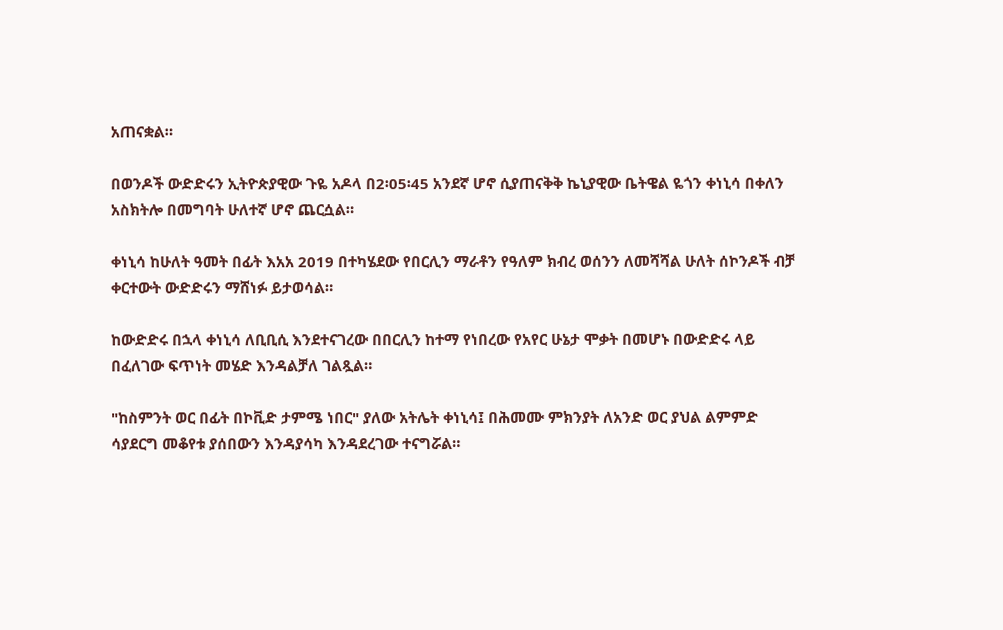አጠናቋል።

በወንዶች ውድድሩን ኢትዮጵያዊው ጉዬ አዶላ በ2፡05፡45 አንደኛ ሆኖ ሲያጠናቅቅ ኬኒያዊው ቤትዌል ዬጎን ቀነኒሳ በቀለን አስክትሎ በመግባት ሁለተኛ ሆኖ ጨርሷል።

ቀነኒሳ ከሁለት ዓመት በፊት እአአ 2019 በተካሄደው የበርሊን ማራቶን የዓለም ክብረ ወሰንን ለመሻሻል ሁለት ሰኮንዶች ብቻ ቀርተውት ውድድሩን ማሸነፉ ይታወሳል።

ከውድድሩ በኋላ ቀነኒሳ ለቢቢሲ እንደተናገረው በበርሊን ከተማ የነበረው የአየር ሁኔታ ሞቃት በመሆኑ በውድድሩ ላይ በፈለገው ፍጥነት መሄድ እንዳልቻለ ገልጿል።

"ከስምንት ወር በፊት በኮቪድ ታምሜ ነበር" ያለው አትሌት ቀነኒሳ፤ በሕመሙ ምክንያት ለአንድ ወር ያህል ልምምድ ሳያደርግ መቆየቱ ያሰበውን እንዳያሳካ እንዳደረገው ተናግሯል።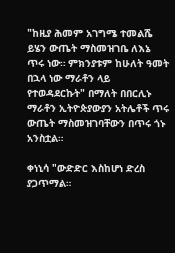"ከዚያ ሕመም አገግሜ ተመልሼ ይሄን ውጤት ማስመዝገቤ ለእኔ ጥሩ ነው። ምክንያቱም ከሁለት ዓመት በኋላ ነው ማራቶን ላይ የተወዳደርኩት" በማለት በበርሊኑ ማራቶን ኢትዮጵያውያን አትሌቶች ጥሩ ውጤት ማስመዝገባቸውን በጥሩ ጎኑ አንስቷል።

ቀነኒሳ "ውድድር እስከሆነ ድረስ ያጋጥማል።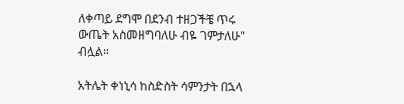ለቀጣይ ደግሞ በደንብ ተዘጋችቼ ጥሩ ውጤት አስመዘግባለሁ ብዬ ገምታለሁ" ብሏል።

አትሌት ቀነኒሳ ከስድስት ሳምንታት በኋላ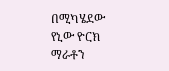በሚካሄደው የኒው ዮርክ ማራቶን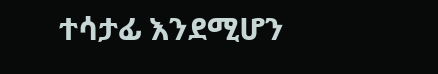ተሳታፊ እንደሚሆን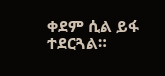ቀደም ሲል ይፋ ተደርጓል።